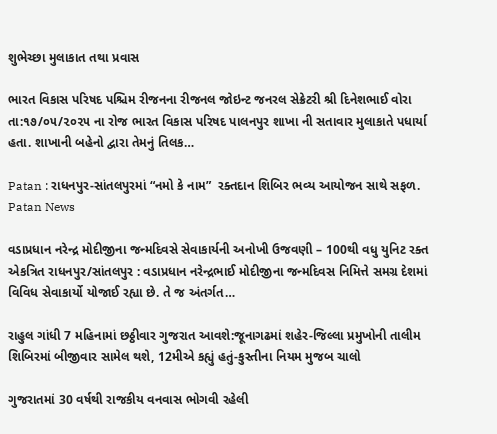શુભેચ્છા મુલાકાત તથા પ્રવાસ

ભારત વિકાસ પરિષદ પશ્ચિમ રીજનના રીજનલ જોઇન્ટ જનરલ સેક્રેટરી શ્રી દિનેશભાઈ વોરા તા:૧૭/૦૫/૨૦૨૫ ના રોજ ભારત વિકાસ પરિષદ પાલનપુર શાખા ની સતાવાર મુલાકાતે પધાર્યા હતા. શાખાની બહેનો દ્વારા તેમનું તિલક…

Patan : રાધનપુર-સાંતલપુરમાં “નમો કે નામ”  રક્તદાન શિબિર ભવ્ય આયોજન સાથે સફળ. Patan News

વડાપ્રધાન નરેન્દ્ર મોદીજીના જન્મદિવસે સેવાકાર્યની અનોખી ઉજવણી – 100થી વધુ યુનિટ રક્ત એકત્રિત રાધનપુર/સાંતલપુર : વડાપ્રધાન નરેન્દ્રભાઈ મોદીજીના જન્મદિવસ નિમિત્તે સમગ્ર દેશમાં વિવિધ સેવાકાર્યો યોજાઈ રહ્યા છે. તે જ અંતર્ગત…

રાહુલ ગાંધી 7 મહિનામાં છઠ્ઠીવાર ગુજરાત આવશે:જૂનાગઢમાં શહેર-જિલ્લા પ્રમુખોની તાલીમ શિબિરમાં બીજીવાર સામેલ થશે, 12મીએ કહ્યું હતું-કુસ્તીના નિયમ મુજબ ચાલો

ગુજરાતમાં 30 વર્ષથી રાજકીય વનવાસ ભોગવી રહેલી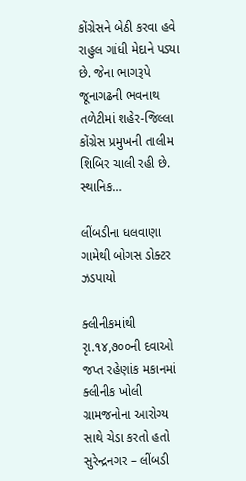કોંગ્રેસને બેઠી કરવા હવે રાહુલ ગાંધી મેદાને પડ્યા છે. જેના ભાગરૂપે જૂનાગઢની ભવનાથ તળેટીમાં શહેર-જિલ્લા કોંગ્રેસ પ્રમુખની તાલીમ શિબિર ચાલી રહી છે. સ્થાનિક…

લીંબડીના ધલવાણા ગામેથી બોગસ ડોક્ટર ઝડપાયો

ક્લીનીકમાંથી રૃા.૧૪,૭૦૦ની દવાઓ જપ્ત રહેણાંક મકાનમાં ક્લીનીક ખોલી ગ્રામજનોના આરોગ્ય સાથે ચેડા કરતો હતો સુરેન્દ્રનગર – લીંબડી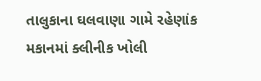તાલુકાના ઘલવાણા ગામે રહેણાંક મકાનમાં ક્લીનીક ખોલી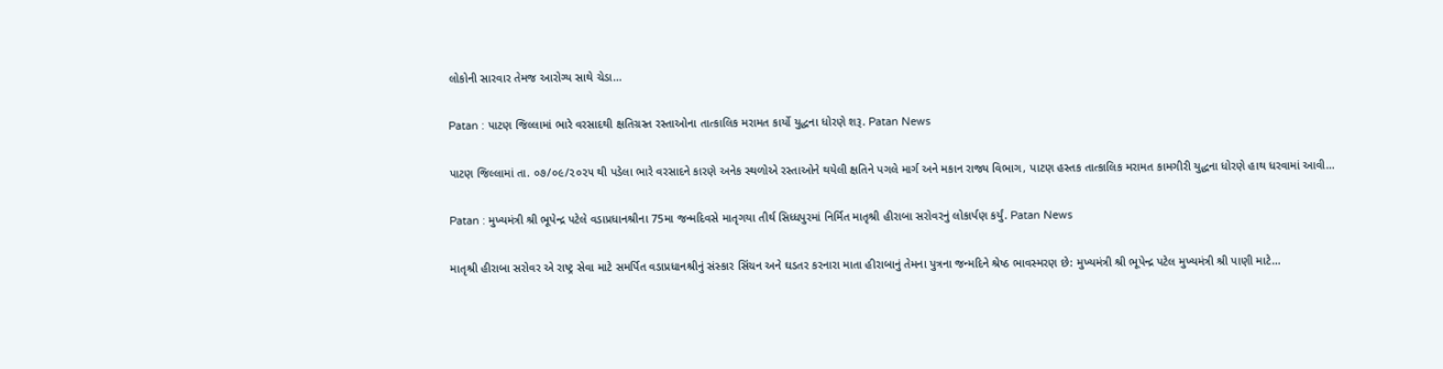લોકોની સારવાર તેમજ આરોગ્ય સાથે ચેડા…

Patan : પાટણ જિલ્લામાં ભારે વરસાદથી ક્ષતિગ્રસ્ત રસ્તાઓના તાત્કાલિક મરામત કાર્યો યુદ્ધના ધોરણે શરૂ. Patan News

પાટણ જિલ્લામાં તા. ૦૭/૦૯/૨૦૨૫ થી પડેલા ભારે વરસાદને કારણે અનેક સ્થળોએ રસ્તાઓને થયેલી ક્ષતિને પગલે માર્ગ અને મકાન રાજ્ય વિભાગ, પાટણ હસ્તક તાત્કાલિક મરામત કામગીરી યુદ્ધના ધોરણે હાથ ધરવામાં આવી…

Patan : મુખ્યમંત્રી શ્રી ભૂપેન્દ્ર પટેલે વડાપ્રધાનશ્રીના 75મા જન્મદિવસે માતૃગયા તીર્થ સિધ્ધપુરમાં નિર્મિત માતૃશ્રી હીરાબા સરોવરનું લોકાર્પણ કર્યું. Patan News

માતૃશ્રી હીરાબા સરોવર એ રાષ્ટ્ર સેવા માટે સમર્પિત વડાપ્રધાનશ્રીનું સંસ્કાર સિંચન અને ઘડતર કરનારા માતા હીરાબાનું તેમના પુત્રના જન્મદિને શ્રેષ્ઠ ભાવસ્મરણ છે: મુખ્યમંત્રી શ્રી ભૂપેન્દ્ર પટેલ મુખ્યમંત્રી શ્રી પાણી માટે…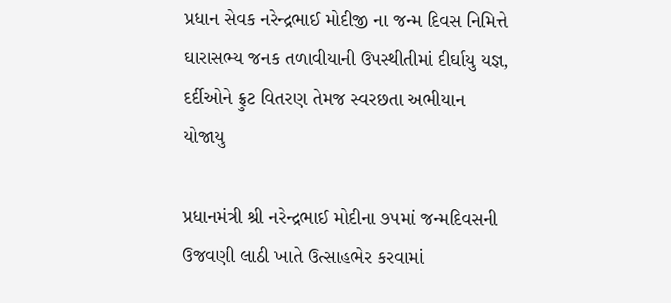પ્રધાન સેવક નરેન્દ્રભાઈ મોદીજી ના જન્મ દિવસ નિમિત્તે ઘારાસભ્ય જનક તળાવીયાની ઉપસ્થીતીમાં દીર્ઘાયુ યજ્ઞ, દર્દીઓને ફ્રુટ વિતરણ તેમજ સ્વરછતા અભીયાન યોજાયુ

પ્રધાનમંત્રી શ્રી નરેન્દ્રભાઈ મોદીના ૭૫માં જન્મદિવસની ઉજવણી લાઠી ખાતે ઉત્સાહભેર કરવામાં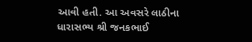આવી હતી. આ અવસરે લાઠીના ધારાસભ્ય શ્રી જનકભાઈ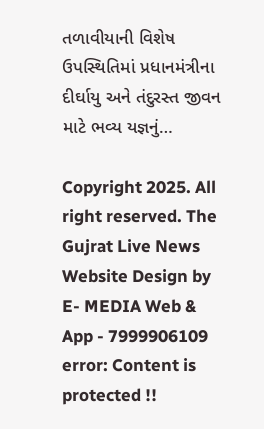તળાવીયાની વિશેષ ઉપસ્થિતિમાં પ્રધાનમંત્રીના દીર્ઘાયુ અને તંદુરસ્ત જીવન માટે ભવ્ય યજ્ઞનું…

Copyright 2025. All right reserved. The Gujrat Live News Website Design by E- MEDIA Web & App - 7999906109
error: Content is protected !!